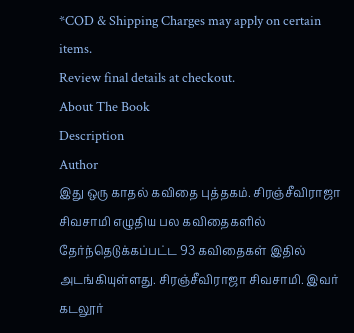*COD & Shipping Charges may apply on certain items.
Review final details at checkout.
About The Book
Description
Author
இது ஒரு காதல் கவிதை புத்தகம். சிரஞ்சீவிராஜா சிவசாமி எழுதிய பல கவிதைகளில் தேர்ந்தெடுக்கப்பட்ட 93 கவிதைகள் இதில் அடங்கியுள்ளது. சிரஞ்சீவிராஜா சிவசாமி. இவர் கடலூர்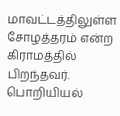மாவட்டத்திலுள்ள சோழத்தரம் என்ற கிராமத்தில் பிறந்தவர். பொறியியல்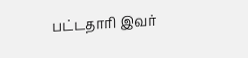பட்டதாரி இவர்